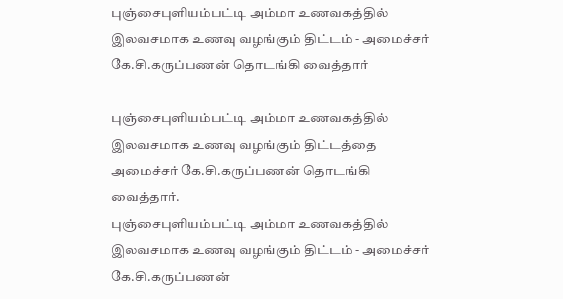புஞ்சைபுளியம்பட்டி அம்மா உணவகத்தில் இலவசமாக உணவு வழங்கும் திட்டம் - அமைச்சர் கே.சி.கருப்பணன் தொடங்கி வைத்தார்

புஞ்சைபுளியம்பட்டி அம்மா உணவகத்தில் இலவசமாக உணவு வழங்கும் திட்டத்தை அமைச்சர் கே.சி.கருப்பணன் தொடங்கி வைத்தார்.
புஞ்சைபுளியம்பட்டி அம்மா உணவகத்தில் இலவசமாக உணவு வழங்கும் திட்டம் - அமைச்சர் கே.சி.கருப்பணன்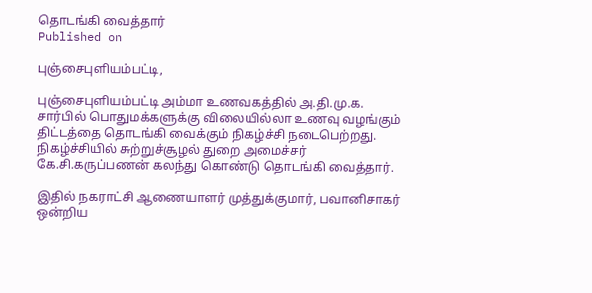தொடங்கி வைத்தார்
Published on

புஞ்சைபுளியம்பட்டி,

புஞ்சைபுளியம்பட்டி அம்மா உணவகத்தில் அ.தி.மு.க. சார்பில் பொதுமக்களுக்கு விலையில்லா உணவு வழங்கும் திட்டத்தை தொடங்கி வைக்கும் நிகழ்ச்சி நடைபெற்றது. நிகழ்ச்சியில் சுற்றுச்சூழல் துறை அமைச்சர் கே.சி.கருப்பணன் கலந்து கொண்டு தொடங்கி வைத்தார்.

இதில் நகராட்சி ஆணையாளர் முத்துக்குமார், பவானிசாகர் ஒன்றிய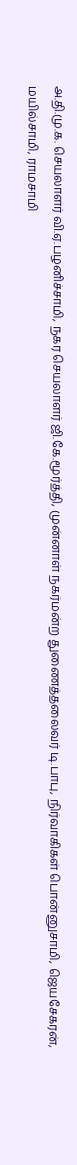அ.தி.மு.க. செயலாளர் வி.ஏ.பழனிச்சாமி, நகர செயலாளர் ஜி.கே.மூர்த்தி, முன்னாள் நகர்மன்ற துணைத்தலைவர் டி.பாபு, நிர்வாகிகள் பொன்னுசாமி, ஜெயசேகரன், மயில்சாமி, ராமசாமி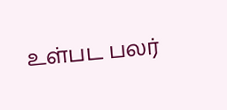உள்பட பலர்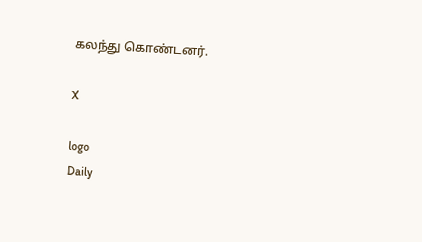கலந்து கொண்டனர்.

X

logo
Daily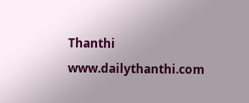Thanthi
www.dailythanthi.com